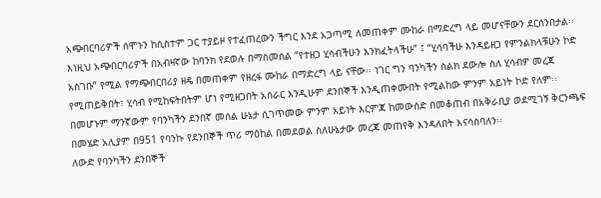አጭበርባሪዎች ሰሞኑን ከሲስተም ጋር ተያይዞ የተፈጠረውን ችግር እንደ አጋጣሚ ለመጠቀም ሙከራ በማድረግ ላይ መሆናቸውን ደርሰንበታል፡፡ እነዚህ አጭበርባሪዎች በአብዛኛው ከባንክ የደወሉ በማስመሰል “የተዘጋ ሂሳብችሁን እንክፈትላችሁ” ፤ “ሂሳባችሁ እንዳይዘጋ የምንልክላቹሁን ኮድ አስገቡ” የሚል የማጭበርበሪያ ዘዴ በመጠቀም የዘረፋ ሙከራ በማድረግ ላይ ናቸው፡፡ ነገር ግን ባንካችን ስልክ ደውሎ ስለ ሂሳብዎ መረጃ የሚጠይቅበት፣ ሂሳብ የሚከፍትበትም ሆነ የሚዘጋበት አሰራር እንዲሁም ደንበኞች እንዲጠቀሙበት የሚልከው ምንም አይነት ኮድ የለም፡፡ በመሆኑም ማንኛውም የባንካችን ደንበኛ መሰል ሁኔታ ሲገጥመው ምንም አይነት እርምጃ ከመውሰድ በመቆጠብ በአቅራቢያ ወደሚገኝ ቅርንጫፍ በመሄድ አሊያም በ951 የባንኩ የደንበኞች ጥሪ ማዕከል በመደወል ስለሁኔታው መረጃ መጠየቅ እንዳለበት እናሳስባለን፡፡
ለውድ የባንካችን ደንበኞች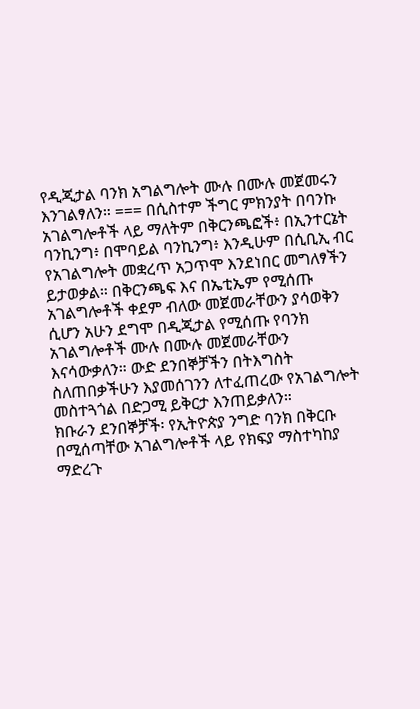የዲጂታል ባንክ አግልግሎት ሙሉ በሙሉ መጀመሩን እንገልፃለን። === በሲስተም ችግር ምክንያት በባንኩ አገልግሎቶች ላይ ማለትም በቅርንጫፎች፥ በኢንተርኔት ባንኪንግ፥ በሞባይል ባንኪንግ፥ እንዲሁም በሲቢኢ ብር የአገልግሎት መቋረጥ አጋጥሞ እንደነበር መግለፃችን ይታወቃል። በቅርንጫፍ እና በኤቲኤም የሚሰጡ አገልግሎቶች ቀደም ብለው መጀመራቸውን ያሳወቅን ሲሆን አሁን ደግሞ በዲጂታል የሚሰጡ የባንክ አገልግሎቶች ሙሉ በሙሉ መጀመራቸውን እናሳውቃለን። ውድ ደንበኞቻችን በትእግስት ስለጠበቃችሁን እያመሰገንን ለተፈጠረው የአገልግሎት መስተጓጎል በድጋሚ ይቅርታ እንጠይቃለን።
ክቡራን ደንበኞቻች፡ የኢትዮጵያ ንግድ ባንክ በቅርቡ በሚሰጣቸው አገልግሎቶች ላይ የክፍያ ማስተካከያ ማድረጉ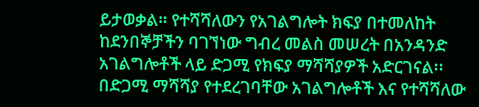ይታወቃል። የተሻሻለውን የአገልግሎት ክፍያ በተመለከት ከደንበኞቻችን ባገኘነው ግብረ መልስ መሠረት በአንዳንድ አገልግሎቶች ላይ ድጋሚ የክፍያ ማሻሻያዎች አድርገናል፡፡ በድጋሚ ማሻሻያ የተደረገባቸው አገልግሎቶች እና የተሻሻለው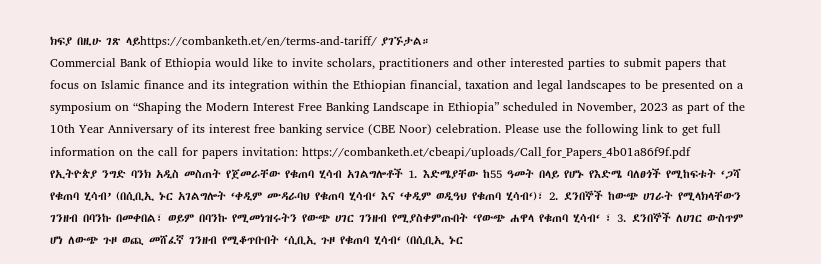ክፍያ በዚሁ ገጽ ላይhttps://combanketh.et/en/terms-and-tariff/ ያገኙታል።
Commercial Bank of Ethiopia would like to invite scholars, practitioners and other interested parties to submit papers that focus on Islamic finance and its integration within the Ethiopian financial, taxation and legal landscapes to be presented on a symposium on “Shaping the Modern Interest Free Banking Landscape in Ethiopia” scheduled in November, 2023 as part of the 10th Year Anniversary of its interest free banking service (CBE Noor) celebration. Please use the following link to get full information on the call for papers invitation: https://combanketh.et/cbeapi/uploads/Call_for_Papers_4b01a86f9f.pdf
የኢትዮጵያ ንግድ ባንክ አዲስ መስጠት የጀመራቸው የቁጠባ ሂሳብ አገልግሎቶች 1. እድሜያቸው ከ55 ዓመት በላይ የሆኑ የእድሜ ባለፀጎች የሚከፍቱት ‘ጋሻ የቁጠባ ሂሳብ’ (በሲቢኢ ኑር አገልግሎት ‘ቀዲም ሙዳራባህ የቁጠባ ሂሳብ‘ እና ‘ቀዲም ወዲዓህ የቁጠባ ሂሳብ‘)፣ 2. ደንበኞች ከውጭ ሀገራት የሚላክላቸውን ገንዘብ በባንኩ በመቀበል፣ ወይም በባንኩ የሚመነዝሩትን የውጭ ሀገር ገንዘብ የሚያስቀምጡበት ‘የውጭ ሐዋላ የቁጠባ ሂሳብ‘ ፣ 3. ደንበኞች ለሀገር ውስጥም ሆነ ለውጭ ጉዞ ወጪ መሸፈኛ ገንዘብ የሚቆጥቡበት ‘ሲቢኢ ጉዞ የቁጠባ ሂሳብ‘ (በሲቢኢ ኑር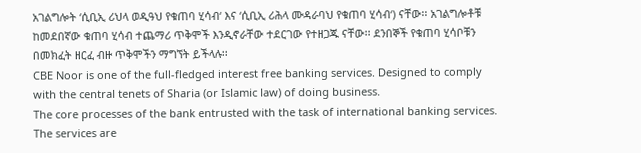አገልግሎት ‘ሲቢኢ ሪህላ ወዲዓህ የቁጠባ ሂሳብ‘ እና ‘ሲቢኢ ሪሕላ ሙዳራባህ የቁጠባ ሂሳብ‘) ናቸው፡፡ አገልግሎቶቹ ከመደበኛው ቁጠባ ሂሳብ ተጨማሪ ጥቅሞች እንዲኖራቸው ተደርገው የተዘጋጁ ናቸው፡፡ ደንበኞች የቁጠባ ሂሳቦቹን በመክፈት ዘርፈ ብዙ ጥቅሞችን ማግኘት ይችላሉ፡፡
CBE Noor is one of the full-fledged interest free banking services. Designed to comply with the central tenets of Sharia (or Islamic law) of doing business.
The core processes of the bank entrusted with the task of international banking services. The services are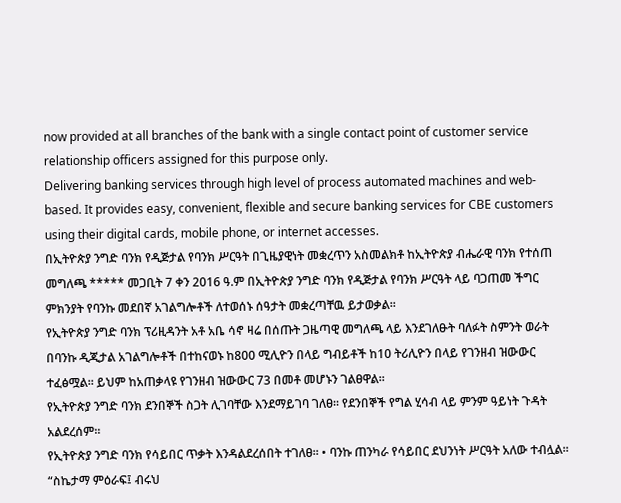now provided at all branches of the bank with a single contact point of customer service relationship officers assigned for this purpose only.
Delivering banking services through high level of process automated machines and web-based. It provides easy, convenient, flexible and secure banking services for CBE customers using their digital cards, mobile phone, or internet accesses.
በኢትዮጵያ ንግድ ባንክ የዲጅታል የባንክ ሥርዓት በጊዜያዊነት መቋረጥን አስመልክቶ ከኢትዮጵያ ብሔራዊ ባንክ የተሰጠ መግለጫ ***** መጋቢት 7 ቀን 2016 ዓ.ም በኢትዮጵያ ንግድ ባንክ የዲጅታል የባንክ ሥርዓት ላይ ባጋጠመ ችግር ምክንያት የባንኩ መደበኛ አገልግሎቶች ለተወሰኑ ሰዓታት መቋረጣቸዉ ይታወቃል፡፡
የኢትዮጵያ ንግድ ባንክ ፕሪዚዳንት አቶ አቤ ሳኖ ዛሬ በሰጡት ጋዜጣዊ መግለጫ ላይ እንደገለፁት ባለፉት ስምንት ወራት በባንኩ ዲጂታል አገልግሎቶች በተከናወኑ ከ800 ሚሊዮን በላይ ግብይቶች ከ10 ትሪሊዮን በላይ የገንዘብ ዝውውር ተፈፅሟል፡፡ ይህም ከአጠቃላዩ የገንዘብ ዝውውር 73 በመቶ መሆኑን ገልፀዋል፡፡
የኢትዮጵያ ንግድ ባንክ ደንበኞች ስጋት ሊገባቸው እንደማይገባ ገለፀ፡፡ የደንበኞች የግል ሂሳብ ላይ ምንም ዓይነት ጉዳት አልደረሰም፡፡
የኢትዮጵያ ንግድ ባንክ የሳይበር ጥቃት እንዳልደረሰበት ተገለፀ፡፡ • ባንኩ ጠንካራ የሳይበር ደህንነት ሥርዓት አለው ተብሏል፡፡
“ስኬታማ ምዕራፍ፤ ብሩህ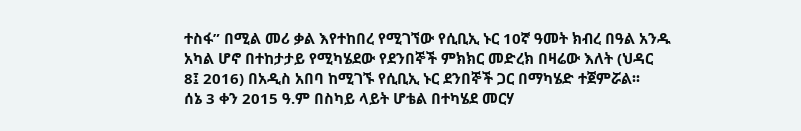ተስፋ” በሚል መሪ ቃል እየተከበረ የሚገኘው የሲቢኢ ኑር 10ኛ ዓመት ክብረ በዓል አንዱ አካል ሆኖ በተከታታይ የሚካሄደው የደንበኞች ምክክር መድረክ በዛሬው እለት (ህዳር 8፤ 2016) በአዲስ አበባ ከሚገኙ የሲቢኢ ኑር ደንበኞች ጋር በማካሄድ ተጀምሯል፡፡
ሰኔ 3 ቀን 2015 ዓ.ም በስካይ ላይት ሆቴል በተካሄደ መርሃ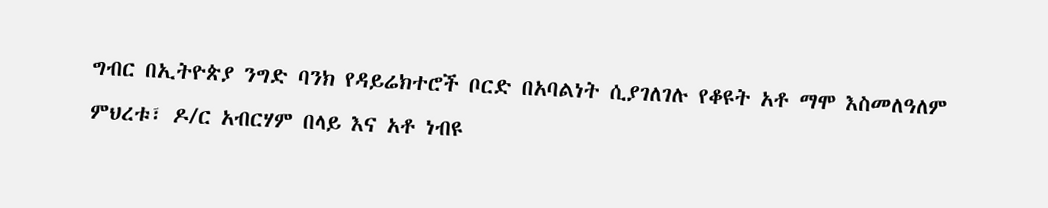ግብር በኢትዮጵያ ንግድ ባንክ የዳይሬክተሮች ቦርድ በአባልነት ሲያገለገሉ የቆዩት አቶ ማሞ እስመለዓለም ምህረቱ፣ ዶ/ር አብርሃም በላይ እና አቶ ነብዩ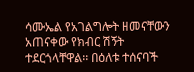ሳሙኤል የአገልግሎት ዘመናቸውን አጠናቀው የክብር ሽኝት ተደርጎላቸዋል፡፡ በዕለቱ ተሰናባች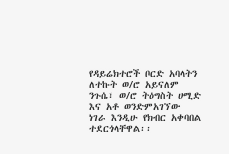የዳይሬክተሮች ቦርድ አባላትን ለተኩት ወ/ሮ አይናለም ንጉሴ፣ ወ/ሮ ትዕግስት ሀሚድ እና አቶ ወንድምአገኘው ነገራ እንዲሁ የክብር አቀባበል ተደርጎላቸዋል፡፡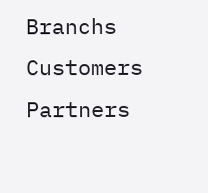Branchs
Customers
Partners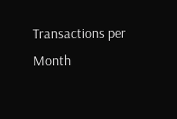Transactions per Month